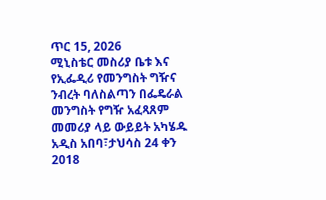ጥር 15, 2026
ሚኒስቴር መስሪያ ቤቱ እና የኢፌዲሪ የመንግስት ግዥና ንብረት ባለስልጣን በፌዴራል መንግስት የግዥ አፈጻጸም መመሪያ ላይ ውይይት አካሄዱ
አዲስ አበባ፣ታህሳስ 24 ቀን 2018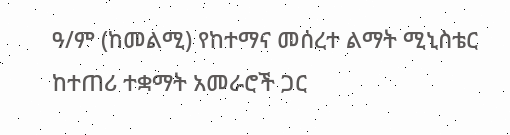ዓ/ም (ከመልሚ) የከተማና መሰረተ ልማት ሚኒስቴር ከተጠሪ ተቋማት አመራሮች ጋር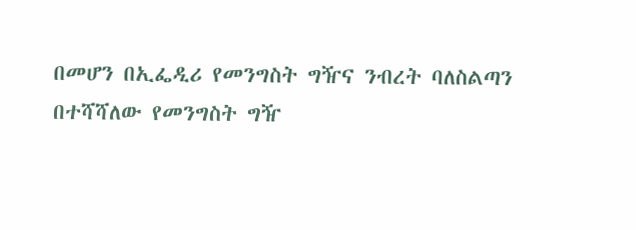በመሆን በኢፌዲሪ የመንግስት ግዥና ንብረት ባለስልጣን በተሻሻለው የመንግስት ግዥ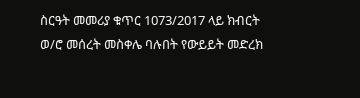ስርዓት መመሪያ ቁጥር 1073/2017 ላይ ክብርት ወ/ሮ መሰረት መስቀሌ ባሉበት የውይይት መድረክ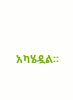አካሄዷል፡፡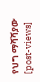የህግ ማሻሻያው
[post-views]